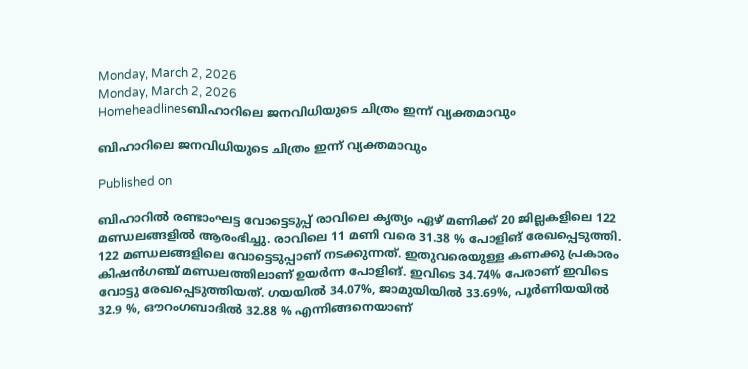Monday, March 2, 2026
Monday, March 2, 2026
Homeheadlinesബിഹാറിലെ ജനവിധിയുടെ ചിത്രം ഇന്ന് വ്യക്തമാവും

ബിഹാറിലെ ജനവിധിയുടെ ചിത്രം ഇന്ന് വ്യക്തമാവും

Published on

ബിഹാറില്‍ രണ്ടാംഘട്ട വോട്ടെടുപ്പ് രാവിലെ കൃത്യം ഏഴ്‌ മണിക്ക് 20 ജില്ലകളിലെ 122 മണ്ഡലങ്ങളിൽ ആരംഭിച്ചു. രാവിലെ 11 മണി വരെ 31.38 % പോളിങ് രേഖപ്പെടുത്തി. 122 മണ്ഡലങ്ങളിലെ വോട്ടെടുപ്പാണ് നടക്കുന്നത്. ഇതുവരെയുള്ള കണക്കു പ്രകാരം കിഷൻഗഞ്ച് മണ്ഡലത്തിലാണ് ഉയർന്ന പോളിങ്. ഇവിടെ 34.74% പേരാണ് ഇവിടെ വോട്ടു രേഖപ്പെടുത്തിയത്. ഗയയിൽ 34.07%, ജാമുയിയിൽ 33.69%, പൂർണിയയിൽ 32.9 %, ഔറംഗബാദിൽ 32.88 % എന്നിങ്ങനെയാണ്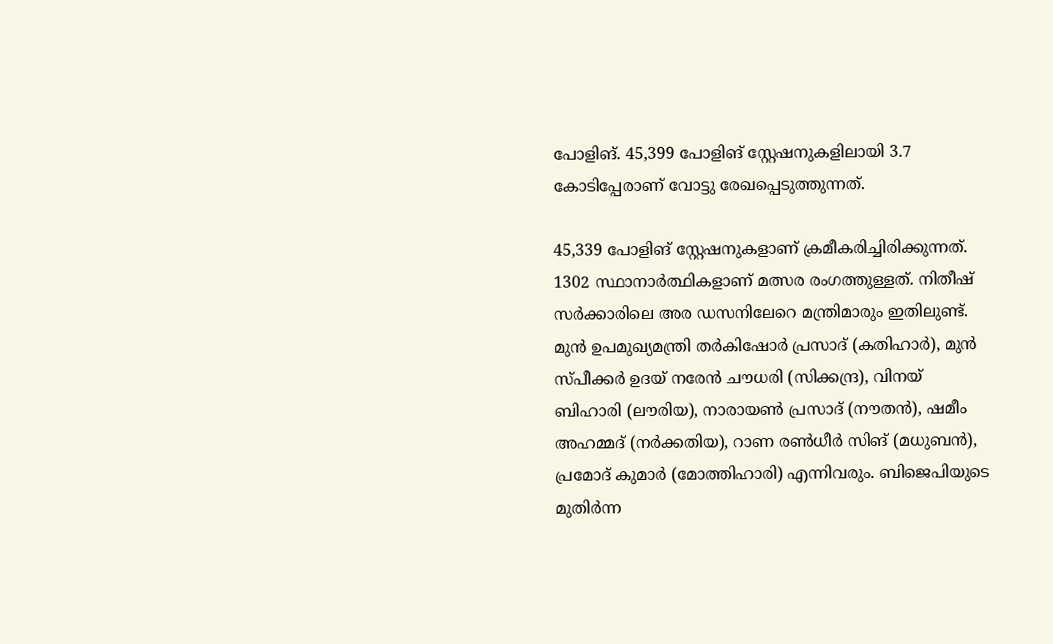പോളിങ്. 45,399 പോളിങ് സ്റ്റേഷനുകളിലായി 3.7 കോടിപ്പേരാണ് വോട്ടു രേഖപ്പെടുത്തുന്നത്.

45,339 പോളിങ് സ്റ്റേഷനുകളാണ് ക്രമീകരിച്ചിരിക്കുന്നത്. 1302 സ്ഥാനാർത്ഥികളാണ് മത്സര രംഗത്തുള്ളത്. നിതീഷ്‌ സര്‍ക്കാരിലെ അര ഡസനിലേറെ മന്ത്രിമാരും ഇതിലുണ്ട്. മുൻ ഉപമുഖ്യമന്ത്രി തർകിഷോർ പ്രസാദ് (കതിഹാർ), മുൻ സ്പീക്കർ ഉദയ് നരേൻ ചൗധരി (സിക്കന്ദ്ര), വിനയ് ബിഹാരി (ലൗരിയ), നാരായൺ പ്രസാദ് (നൗതൻ), ഷമീം അഹമ്മദ് (നർക്കതിയ), റാണ രൺധീർ സിങ് (മധുബൻ), പ്രമോദ് കുമാർ (മോത്തിഹാരി) എന്നിവരും. ബിജെപിയുടെ മുതിർന്ന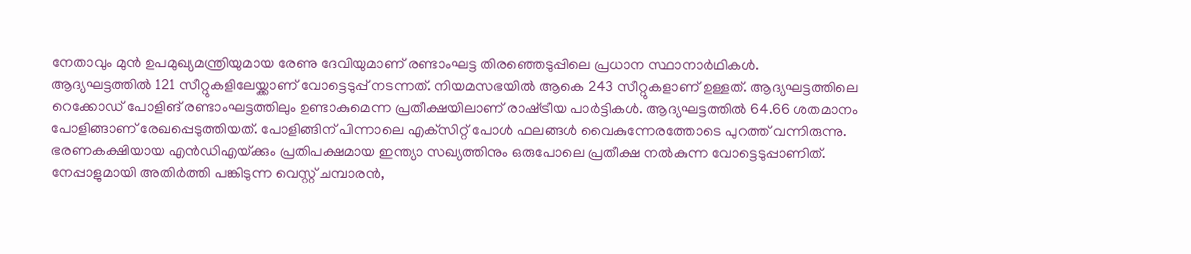നേതാവും മുൻ ഉപമുഖ്യമന്ത്രിയുമായ രേണു ദേവിയുമാണ് രണ്ടാംഘട്ട തിരഞ്ഞെടുപ്പിലെ പ്രധാന സ്ഥാനാർഥികൾ.
ആദ്യഘട്ടത്തിൽ 121 സീറ്റുകളിലേയ്ക്കാണ് വോട്ടെടുപ്പ് നടന്നത്. നിയമസഭയിൽ ആകെ 243 സീറ്റുകളാണ് ഉള്ളത്. ആദ്യഘട്ടത്തിലെ റെക്കോഡ് പോളിങ് രണ്ടാംഘട്ടത്തിലും ഉണ്ടാകുമെന്ന പ്രതീക്ഷയിലാണ് രാഷ്‌ട്രീയ പാര്‍ട്ടികള്‍. ആദ്യഘട്ടത്തില്‍ 64.66 ശതമാനം പോളിങ്ങാണ് രേഖപ്പെടുത്തിയത്. പോളിങ്ങിന് പിന്നാലെ എക്‌സിറ്റ് പോള്‍ ഫലങ്ങള്‍ വൈകുന്നേരത്തോടെ പുറത്ത് വന്നിരുന്നു.
ഭരണകക്ഷിയായ എന്‍ഡിഎയ്‌ക്കും പ്രതിപക്ഷമായ ഇന്ത്യാ സഖ്യത്തിനും ഒരുപോലെ പ്രതീക്ഷ നല്‍കുന്ന വോട്ടെടുപ്പാണിത്.
നേപ്പാളുമായി അതിര്‍ത്തി പങ്കിടുന്ന വെസ്റ്റ് ചമ്പാരന്‍,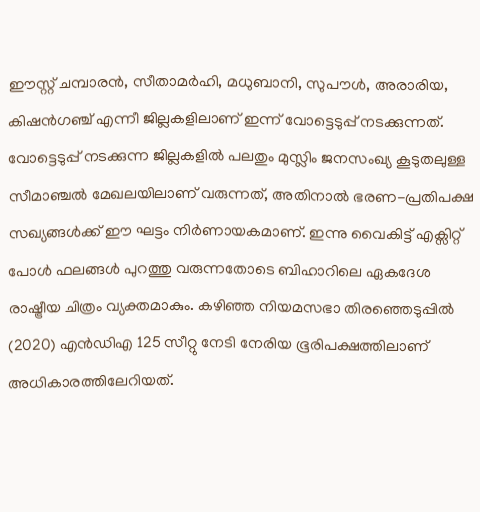ഈസ്റ്റ് ചമ്പാരന്‍, സീതാമര്‍ഹി, മധുബാനി, സുപൗള്‍, അരാരിയ, കിഷന്‍ഗഞ്ച് എന്നീ ജില്ലകളിലാണ് ഇന്ന് വോട്ടെടുപ്പ് നടക്കുന്നത്. വോട്ടെടുപ്പ് നടക്കുന്ന ജില്ലകളില്‍ പലതും മുസ്ലിം ജനസംഖ്യ കൂടുതലുള്ള സീമാഞ്ചല്‍ മേഖലയിലാണ് വരുന്നത്, അതിനാല്‍ ഭരണ-പ്രതിപക്ഷ സഖ്യങ്ങള്‍ക്ക് ഈ ഘട്ടം നിര്‍ണായകമാണ്. ഇന്നു വൈകിട്ട് എക്സിറ്റ് പോൾ ഫലങ്ങൾ പുറത്തു വരുന്നതോടെ ബിഹാറിലെ ഏകദേശ രാഷ്ട്രീയ ചിത്രം വ്യക്തമാകും. കഴിഞ്ഞ നിയമസഭാ തിരഞ്ഞെടുപ്പിൽ (2020) എൻഡിഎ 125 സീറ്റു നേടി നേരിയ ഭൂരിപക്ഷത്തിലാണ് അധികാരത്തിലേറിയത്.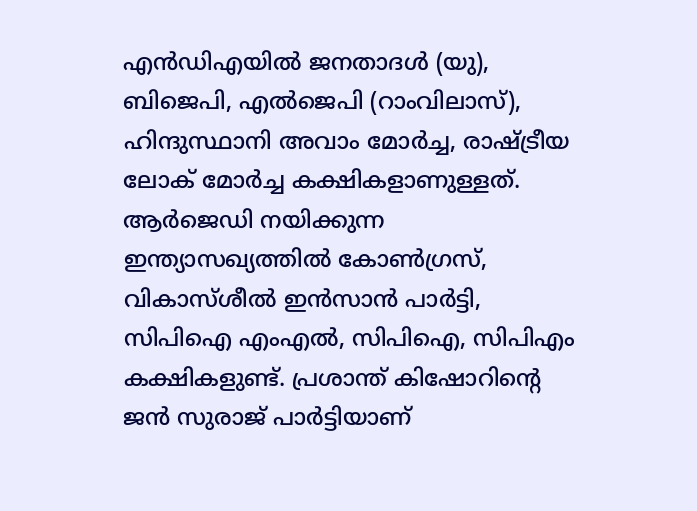എൻഡിഎയിൽ ജനതാദൾ (യു), ബിജെപി, എൽജെപി (റാംവിലാസ്), ഹിന്ദുസ്ഥാനി അവാം മോർച്ച, രാഷ്ട്രീയ ലോക് മോർച്ച കക്ഷികളാണുള്ളത്. ആർജെഡി നയിക്കുന്ന ഇന്ത്യാസഖ്യത്തിൽ കോൺഗ്രസ്, വികാസ്ശീൽ ഇൻസാൻ പാർട്ടി, സിപിഐ എംഎൽ, സിപിഐ, സിപിഎം കക്ഷികളുണ്ട്. പ്രശാന്ത് കിഷോറിന്റെ ജൻ സുരാജ് പാർട്ടിയാണ്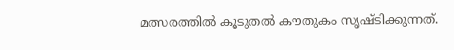മത്സരത്തിൽ കൂടുതൽ കൗതുകം സൃഷ്ടിക്കുന്നത്.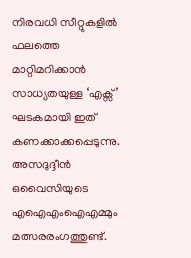നിരവധി സീറ്റുകളിൽ ഫലത്തെ മാറ്റിമറിക്കാൻ സാധ്യതയുള്ള ‘എക്സ്’ ഘടകമായി ഇത് കണക്കാക്കപ്പെടുന്നു. അസദുദ്ദീൻ ഒവൈസിയുടെ എ‌ഐ‌എം‌ഐ‌എമ്മും മത്സരരംഗത്തുണ്ട്.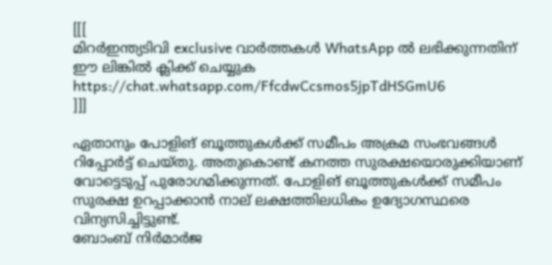[[[
മിറർഇന്ത്യടിവി exclusive വാർത്തകൾ WhatsApp ൽ ലഭിക്കുന്നതിന് ഈ ലിങ്കിൽ ക്ലിക്ക് ചെയ്യുക https://chat.whatsapp.com/FfcdwCcsmos5jpTdHSGmU6
]]]

ഏതാനും പോളിങ് ബൂത്തുകള്‍ക്ക് സമീപം അക്രമ സംഭവങ്ങള്‍ റിപ്പോര്‍ട്ട് ചെയ്‌തു. അതുകൊണ്ട് കനത്ത സുരക്ഷയൊരുക്കിയാണ് വോട്ടെടുപ്പ് പുരോഗമിക്കുന്നത്. പോളിങ് ബൂത്തുകള്‍ക്ക് സമീപം സുരക്ഷ ഉറപ്പാക്കാന്‍ നാല്‌ ലക്ഷത്തിലധികം ഉദ്യോഗസ്ഥരെ വിന്യസിച്ചിട്ടുണ്ട്.
ബോംബ്‌ നിര്‍മാര്‍ജ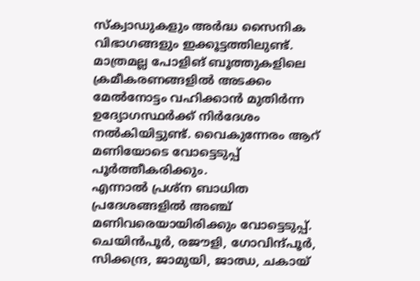സ്‌ക്വാഡുകളും അര്‍ദ്ധ സൈനിക വിഭാഗങ്ങളും ഇക്കൂട്ടത്തിലുണ്ട്. മാത്രമല്ല പോളിങ് ബൂത്തുകളിലെ ക്രമീകരണങ്ങളില്‍ അടക്കം മേല്‍നോട്ടം വഹിക്കാന്‍ മുതിര്‍ന്ന ഉദ്യോഗസ്ഥര്‍ക്ക് നിര്‍ദേശം നല്‍കിയിട്ടുണ്ട്. വൈകുന്നേരം ആറ് മണിയോടെ വോട്ടെടുപ്പ് പൂര്‍ത്തീകരിക്കും.
എന്നാല്‍ പ്രശ്‌ന ബാധിത പ്രദേശങ്ങളില്‍ അഞ്ച് മണിവരെയായിരിക്കും വോട്ടെടുപ്പ്. ചെയിൻപൂർ, രജൗളി, ഗോവിന്ദ്പൂർ, സിക്കന്ദ്ര, ജാമുയി, ജാഝ, ചകായ്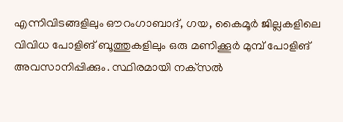എന്നിവിടങ്ങളിലും ഔറംഗാബാദ്, ഗയ, കൈമൂർ ജില്ലകളിലെ വിവിധ പോളിങ് ബൂത്തുകളിലും ഒരു മണിക്കൂര്‍ മുമ്പ് പോളിങ് അവസാനിപ്പിക്കും. സ്ഥിരമായി നക്‌സല്‍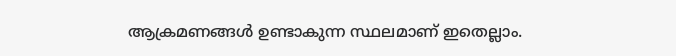ആക്രമണങ്ങള്‍ ഉണ്ടാകുന്ന സ്ഥലമാണ് ഇതെല്ലാം.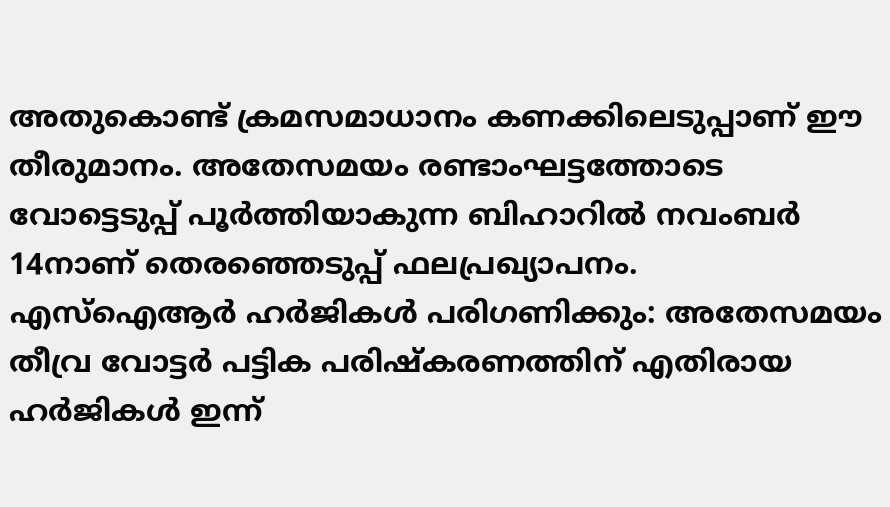അതുകൊണ്ട് ക്രമസമാധാനം കണക്കിലെടുപ്പാണ് ഈ തീരുമാനം. അതേസമയം രണ്ടാംഘട്ടത്തോടെ വോട്ടെടുപ്പ് പൂര്‍ത്തിയാകുന്ന ബിഹാറില്‍ നവംബര്‍ 14നാണ് തെരഞ്ഞെടുപ്പ് ഫലപ്രഖ്യാപനം.
എസ്‌ഐആര്‍ ഹര്‍ജികള്‍ പരിഗണിക്കും: അതേസമയം തീവ്ര വോട്ടര്‍ പട്ടിക പരിഷ്‌കരണത്തിന് എതിരായ ഹര്‍ജികള്‍ ഇന്ന്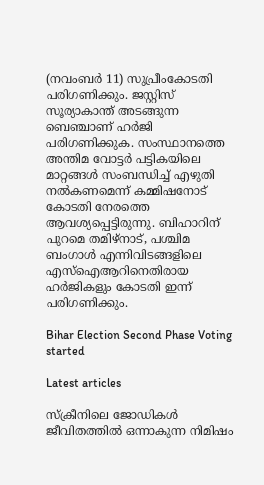(നവംബര്‍ 11) സുപ്രീംകോടതി പരിഗണിക്കും. ജസ്റ്റിസ് സൂര്യാകാന്ത് അടങ്ങുന്ന ബെഞ്ചാണ് ഹര്‍ജി പരിഗണിക്കുക. സംസ്ഥാനത്തെ അന്തിമ വോട്ടര്‍ പട്ടികയിലെ മാറ്റങ്ങള്‍ സംബന്ധിച്ച് എഴുതി നല്‍കണമെന്ന് കമ്മിഷനോട് കോടതി നേരത്തെ ആവശ്യപ്പെട്ടിരുന്നു. ബിഹാറിന് പുറമെ തമിഴ്‌നാട്, പശ്ചിമ ബംഗാള്‍ എന്നിവിടങ്ങളിലെ എസ്‌ഐആറിനെതിരായ ഹര്‍ജികളും കോടതി ഇന്ന് പരിഗണിക്കും.

Bihar Election Second Phase Voting started

Latest articles

സ്ക്രീനിലെ ജോഡികൾ ജീവിതത്തിൽ ഒന്നാകുന്ന നിമിഷം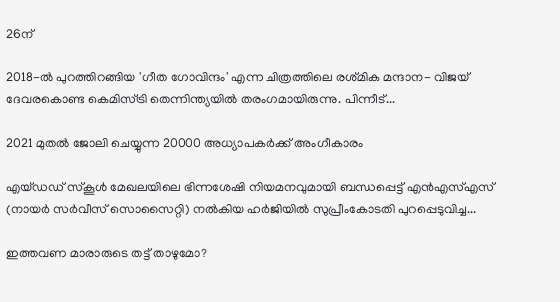26ന്

2018-ൽ പുറത്തിറങ്ങിയ 'ഗീത ഗോവിന്ദം' എന്ന ചിത്രത്തിലെ രശ്‌മിക മന്ദാന- വിജയ്‌ ദേവരകൊണ്ട കെമിസ്ട്രി തെന്നിന്ത്യയിൽ തരംഗമായിരുന്നു. പിന്നീട്...

2021 മുതൽ ജോലി ചെയ്യുന്ന 20000 അധ്യാപകർക്ക് അംഗീകാരം

എയ്ഡഡ് സ്‌കൂൾ മേഖലയിലെ ഭിന്നശേഷി നിയമനവുമായി ബന്ധപ്പെട്ട് എൻഎസ്എസ് (നായർ സർവീസ് സൊസൈറ്റി) നൽകിയ ഹർജിയിൽ സുപ്രീംകോടതി പുറപ്പെടുവിച്ച...

ഇത്തവണ മാരാരുടെ തട്ട് താഴുമോ?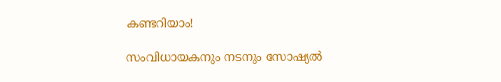കണ്ടറിയാം!

സംവിധായകനും നടനും സോഷ്യൽ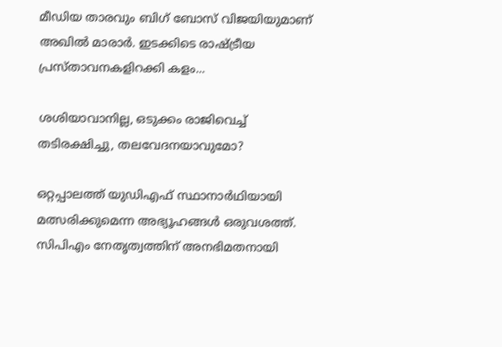മീഡിയ താരവും ബിഗ് ബോസ് വിജയിയുമാണ് അഖില്‍ മാരാര്‍. ഇടക്കിടെ രാഷ്ട്രീയ പ്രസ്താവനകളിറക്കി കളം...

ശശിയാവാനില്ല, ഒടുക്കം രാജിവെച്ച് തടിരക്ഷിച്ചു, തലവേദനയാവുമോ?

ഒറ്റപ്പാലത്ത് യുഡിഎഫ് സ്ഥാനാർഥിയായി മത്സരിക്കുമെന്ന അഭ്യൂഹങ്ങൾ ഒരുവശത്ത്. സിപിഎം നേതൃത്വത്തിന് അനഭിമതനായി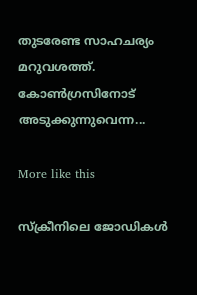തുടരേണ്ട സാഹചര്യം മറുവശത്ത്. കോൺഗ്രസിനോട് അടുക്കുന്നുവെന്ന...

More like this

സ്ക്രീനിലെ ജോഡികൾ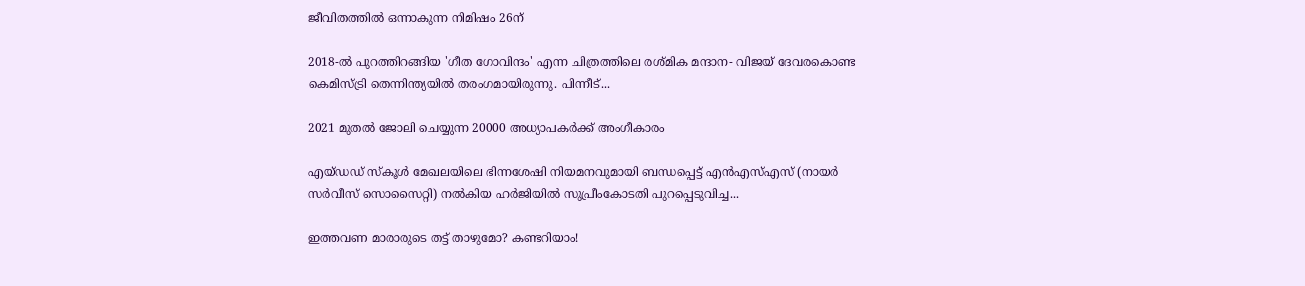ജീവിതത്തിൽ ഒന്നാകുന്ന നിമിഷം 26ന്

2018-ൽ പുറത്തിറങ്ങിയ 'ഗീത ഗോവിന്ദം' എന്ന ചിത്രത്തിലെ രശ്‌മിക മന്ദാന- വിജയ്‌ ദേവരകൊണ്ട കെമിസ്ട്രി തെന്നിന്ത്യയിൽ തരംഗമായിരുന്നു. പിന്നീട്...

2021 മുതൽ ജോലി ചെയ്യുന്ന 20000 അധ്യാപകർക്ക് അംഗീകാരം

എയ്ഡഡ് സ്‌കൂൾ മേഖലയിലെ ഭിന്നശേഷി നിയമനവുമായി ബന്ധപ്പെട്ട് എൻഎസ്എസ് (നായർ സർവീസ് സൊസൈറ്റി) നൽകിയ ഹർജിയിൽ സുപ്രീംകോടതി പുറപ്പെടുവിച്ച...

ഇത്തവണ മാരാരുടെ തട്ട് താഴുമോ? കണ്ടറിയാം!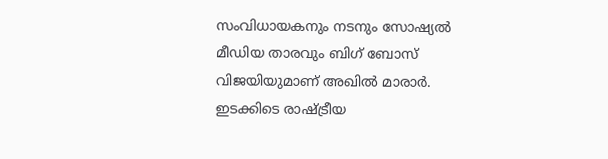സംവിധായകനും നടനും സോഷ്യൽ മീഡിയ താരവും ബിഗ് ബോസ് വിജയിയുമാണ് അഖില്‍ മാരാര്‍. ഇടക്കിടെ രാഷ്ട്രീയ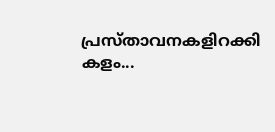പ്രസ്താവനകളിറക്കി കളം...